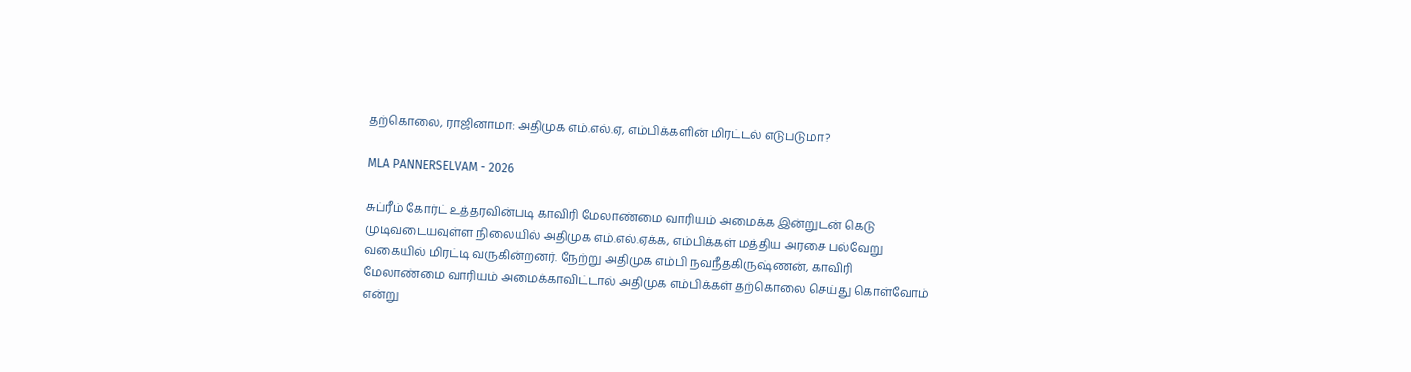தற்கொலை, ராஜினாமா: அதிமுக எம்.எல்.ஏ, எம்பிக்களின் மிரட்டல் எடுபடுமா?

MLA PANNERSELVAM - 2026

சுப்ரீம் கோர்ட் உத்தரவின்படி காவிரி மேலாண்மை வாரியம் அமைக்க இன்றுடன் கெடு முடிவடையவுள்ள நிலையில் அதிமுக எம்.எல்.ஏக்க, எம்பிக்கள் மத்திய அரசை பல்வேறு வகையில் மிரட்டி வருகின்றனர். நேற்று அதிமுக எம்பி நவநீதகிருஷ்ணன், காவிரி மேலாண்மை வாரியம் அமைக்காவிட்டால் அதிமுக எம்பிக்கள் தற்கொலை செய்து கொள்வோம் என்று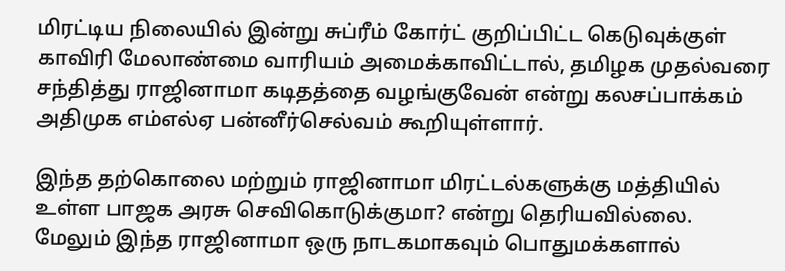மிரட்டிய நிலையில் இன்று சுப்ரீம் கோர்ட் குறிப்பிட்ட கெடுவுக்குள் காவிரி மேலாண்மை வாரியம் அமைக்காவிட்டால், தமிழக முதல்வரை சந்தித்து ராஜினாமா கடிதத்தை வழங்குவேன் என்று கலசப்பாக்கம் அதிமுக எம்எல்ஏ பன்னீர்செல்வம் கூறியுள்ளார்.

இந்த தற்கொலை மற்றும் ராஜினாமா மிரட்டல்களுக்கு மத்தியில் உள்ள பாஜக அரசு செவிகொடுக்குமா? என்று தெரியவில்லை. மேலும் இந்த ராஜினாமா ஒரு நாடகமாகவும் பொதுமக்களால்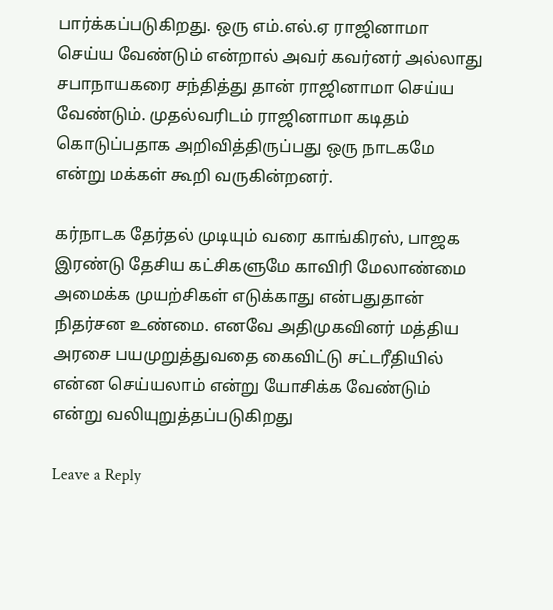பார்க்கப்படுகிறது. ஒரு எம்.எல்.ஏ ராஜினாமா செய்ய வேண்டும் என்றால் அவர் கவர்னர் அல்லாது சபாநாயகரை சந்தித்து தான் ராஜினாமா செய்ய வேண்டும். முதல்வரிடம் ராஜினாமா கடிதம் கொடுப்பதாக அறிவித்திருப்பது ஒரு நாடகமே என்று மக்கள் கூறி வருகின்றனர்.

கர்நாடக தேர்தல் முடியும் வரை காங்கிரஸ், பாஜக இரண்டு தேசிய கட்சிகளுமே காவிரி மேலாண்மை அமைக்க முயற்சிகள் எடுக்காது என்பதுதான் நிதர்சன உண்மை. எனவே அதிமுகவினர் மத்திய அரசை பயமுறுத்துவதை கைவிட்டு சட்டரீதியில் என்ன செய்யலாம் என்று யோசிக்க வேண்டும் என்று வலியுறுத்தப்படுகிறது

Leave a Reply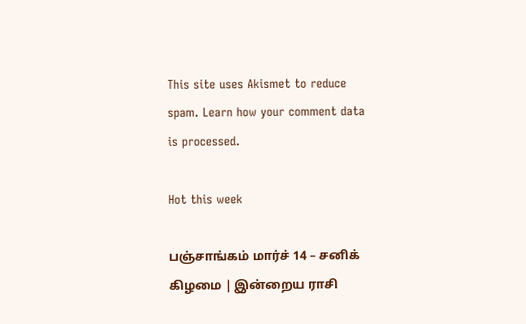This site uses Akismet to reduce spam. Learn how your comment data is processed.

Hot this week

பஞ்சாங்கம் மார்ச் 14 – சனிக் கிழமை | இன்றைய ராசி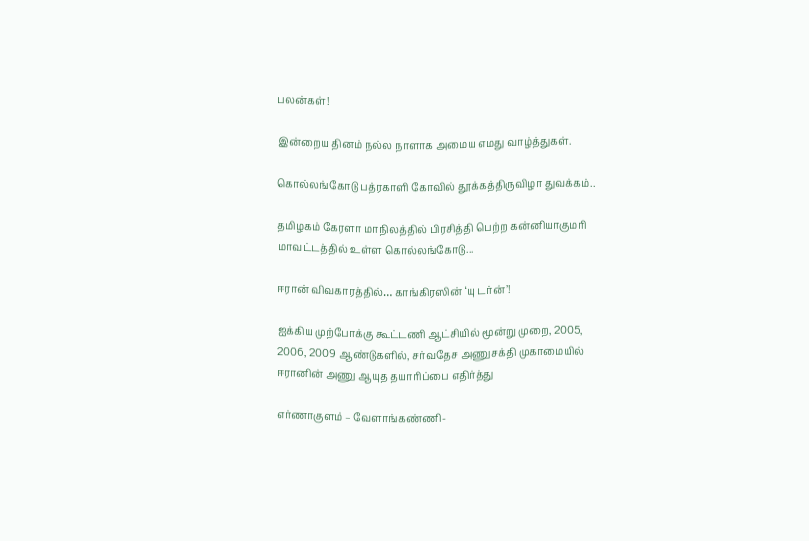பலன்கள்!

இன்றைய தினம் நல்ல நாளாக அமைய எமது வாழ்த்துகள்.

கொல்லங்கோடு பத்ரகாளி கோவில் தூக்கத்திருவிழா துவக்கம்..

தமிழகம் கேரளா மாநிலத்தில் பிரசித்தி பெற்ற கன்னியாகுமரி மாவட்டத்தில் உள்ள கொல்லங்கோடு...

ஈரான் விவகாரத்தில்… காங்கிரஸின் ‘யு டர்ன்’!

ஐக்கிய முற்போக்கு கூட்டணி ஆட்சியில் மூன்று முறை, 2005, 2006, 2009 ஆண்டுகளில், சர்வதேச அணுசக்தி முகாமையில் ஈரானின் அணு ஆயுத தயாரிப்பை எதிர்த்து

எர்ணாகுளம் – வேளாங்கண்ணி-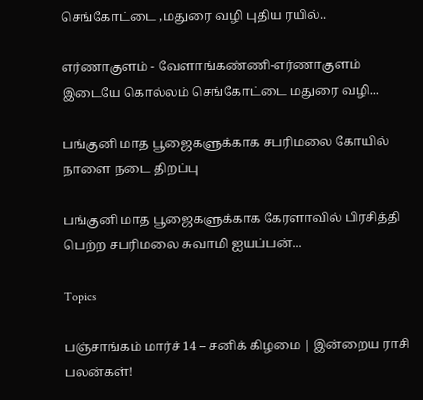செங்கோட்டை ,மதுரை வழி புதிய ரயில்..

எர்ணாகுளம் - வேளாங்கண்ணி-எர்ணாகுளம் இடையே கொல்லம் செங்கோட்டை மதுரை வழி...

பங்குனி மாத பூஜைகளுக்காக சபரிமலை கோயில் நாளை நடை திறப்பு

பங்குனி மாத பூஜைகளுக்காக கேரளாவில் பிரசித்தி பெற்ற சபரிமலை சுவாமி ஐயப்பன்...

Topics

பஞ்சாங்கம் மார்ச் 14 – சனிக் கிழமை | இன்றைய ராசி பலன்கள்!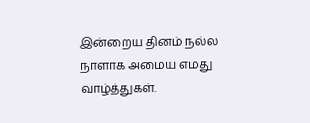இன்றைய தினம் நல்ல நாளாக அமைய எமது வாழ்த்துகள்.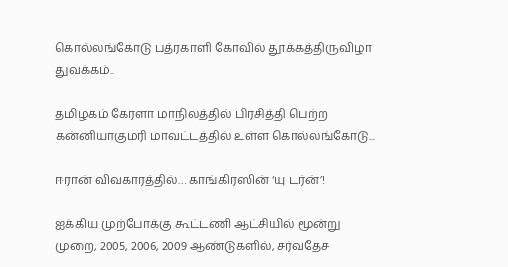கொல்லங்கோடு பத்ரகாளி கோவில் தூக்கத்திருவிழா துவக்கம்..

தமிழகம் கேரளா மாநிலத்தில் பிரசித்தி பெற்ற கன்னியாகுமரி மாவட்டத்தில் உள்ள கொல்லங்கோடு...

ஈரான் விவகாரத்தில்… காங்கிரஸின் ‘யு டர்ன்’!

ஐக்கிய முற்போக்கு கூட்டணி ஆட்சியில் மூன்று முறை, 2005, 2006, 2009 ஆண்டுகளில், சர்வதேச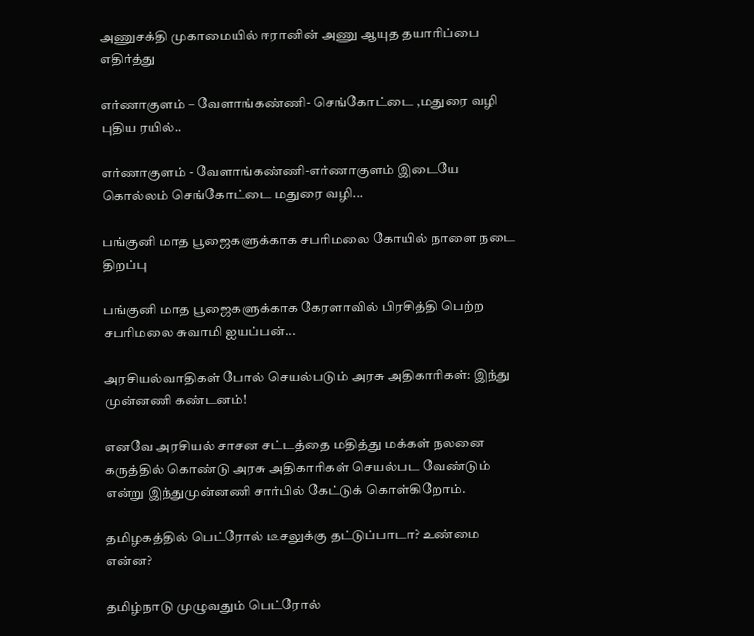அணுசக்தி முகாமையில் ஈரானின் அணு ஆயுத தயாரிப்பை எதிர்த்து

எர்ணாகுளம் – வேளாங்கண்ணி- செங்கோட்டை ,மதுரை வழி புதிய ரயில்..

எர்ணாகுளம் - வேளாங்கண்ணி-எர்ணாகுளம் இடையே கொல்லம் செங்கோட்டை மதுரை வழி...

பங்குனி மாத பூஜைகளுக்காக சபரிமலை கோயில் நாளை நடை திறப்பு

பங்குனி மாத பூஜைகளுக்காக கேரளாவில் பிரசித்தி பெற்ற சபரிமலை சுவாமி ஐயப்பன்...

அரசியல்வாதிகள் போல் செயல்படும் அரசு அதிகாரிகள்: இந்து முன்னணி கண்டனம்!

எனவே அரசியல் சாசன சட்டத்தை மதித்து மக்கள் நலனை கருத்தில் கொண்டு அரசு அதிகாரிகள் செயல்பட வேண்டும் என்று இந்துமுன்னணி சார்பில் கேட்டுக் கொள்கிறோம்.

தமிழகத்தில் பெட்ரோல் டீசலுக்கு தட்டுப்பாடா? உண்மை என்ன?

தமிழ்நாடு முழுவதும் பெட்ரோல்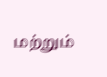மற்றும்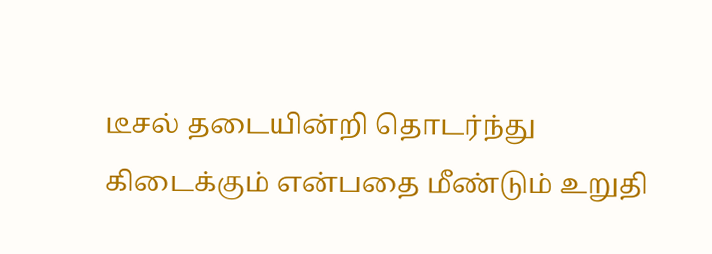டீசல் தடையின்றி தொடர்ந்து கிடைக்கும் என்பதை மீண்டும் உறுதி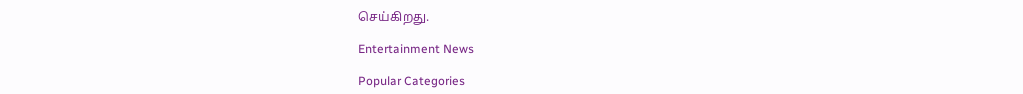செய்கிறது.

Entertainment News

Popular Categories